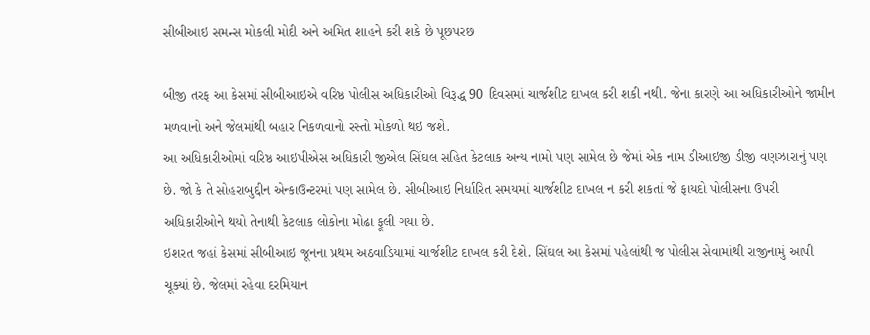સીબીઆઇ સમન્સ મોકલી મોદી અને અમિત શાહને કરી શકે છે પૂછપરછ

બીજી તરફ આ કેસમાં સીબીઆઇએ વરિષ્ઠ પોલીસ અધિકારીઓ વિરૂદ્ધ 90 દિવસમાં ચાર્જશીટ દાખલ કરી શકી નથી. જેના કારણે આ અધિકારીઓને જામીન મળવાનો અને જેલમાંથી બહાર નિકળવાનો રસ્તો મોકળો થઇ જશે.
આ અધિકારીઓમાં વરિષ્ઠ આઇપીએસ અધિકારી જીએલ સિંઘલ સહિત કેટલાક અન્ય નામો પણ સામેલ છે જેમાં એક નામ ડીઆઇજી ડીજી વણઝારાનું પણ છે. જો કે તે સોહરાબુદ્દીન એન્કાઉન્ટરમાં પણ સામેલ છે. સીબીઆઇ નિર્ધારિત સમયમાં ચાર્જશીટ દાખલ ન કરી શકતાં જે ફાયદો પોલીસના ઉપરી અધિકારીઓને થયો તેનાથી કેટલાક લોકોના મોઢા ફૂલી ગયા છે.
ઇશરત જહાં કેસમાં સીબીઆઇ જૂનના પ્રથમ અઠવાડિયામાં ચાર્જશીટ દાખલ કરી દેશે. સિંઘલ આ કેસમાં પહેલાંથી જ પોલીસ સેવામાંથી રાજીનામું આપી ચૂક્યાં છે. જેલમાં રહેવા દરમિયાન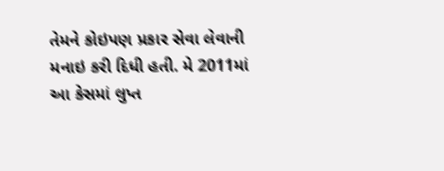તેમને કોઇપણ પ્રકાર સેવા લેવાની મનાઇ કરી દિધી હતી. મે 2011માં આ કેસમાં લુપ્ત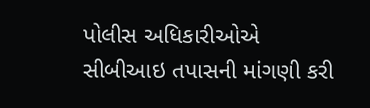પોલીસ અધિકારીઓએ સીબીઆઇ તપાસની માંગણી કરી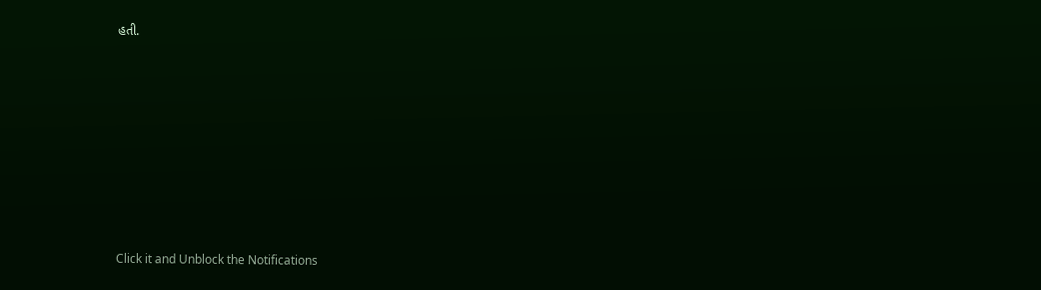હતી.












Click it and Unblock the Notifications